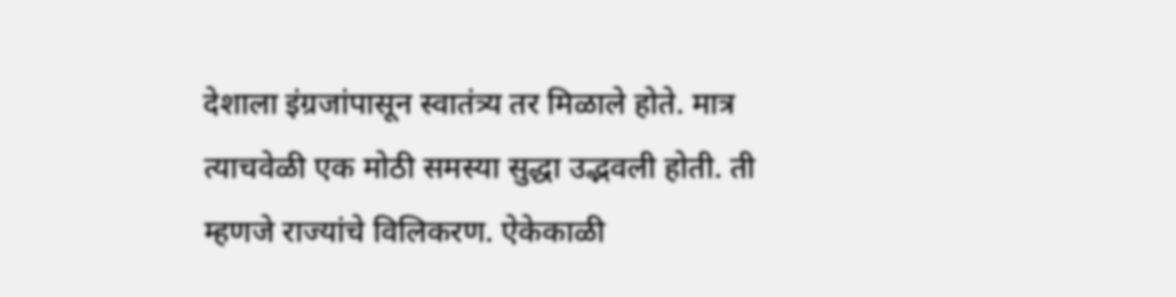देशाला इंग्रजांपासून स्वातंत्र्य तर मिळाले होते. मात्र त्याचवेळी एक मोठी समस्या सुद्धा उद्भवली होती. ती म्हणजे राज्यांचे विलिकरण. ऐकेकाळी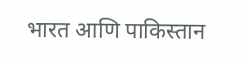भारत आणि पाकिस्तान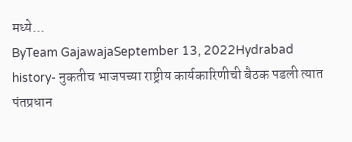मध्ये...
ByTeam GajawajaSeptember 13, 2022Hydrabad history- नुकतीच भाजपच्या राष्ट्रीय कार्यकारिणीची बैठक पडली त्यात पंतप्रधान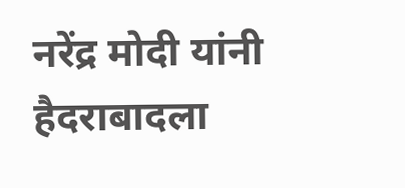नरेंद्र मोदी यांनी हैदराबादला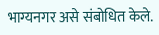भाग्यनगर असे संबोधित केले.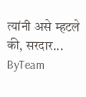त्यांनी असे म्हटले की, सरदार...
ByTeam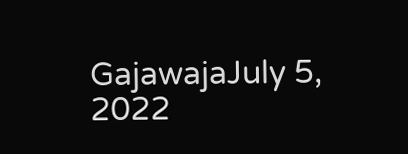GajawajaJuly 5, 2022